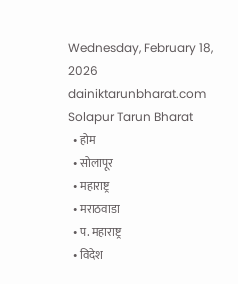Wednesday, February 18, 2026
dainiktarunbharat.com
Solapur Tarun Bharat
  • होम
  • सोलापूर
  • महाराष्ट्र
  • मराठवाडा
  • प. महाराष्ट्र
  • विदेश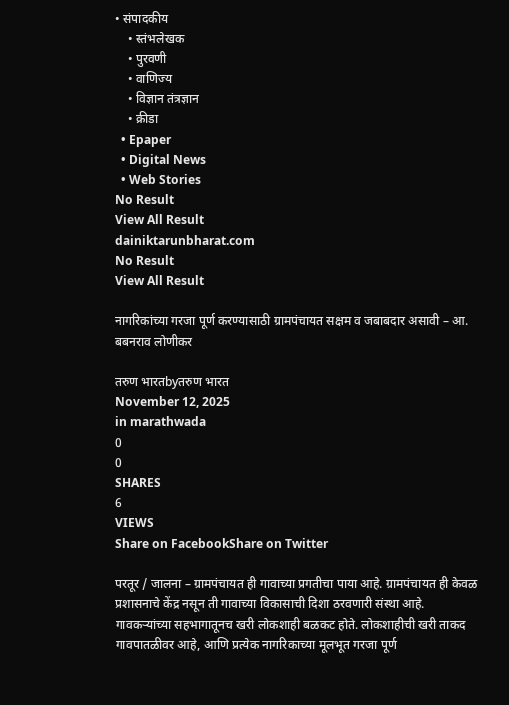• संपादकीय
    • स्तंभलेखक
    • पुरवणी
    • वाणिज्य
    • विज्ञान तंत्रज्ञान
    • क्रीडा
  • Epaper
  • Digital News
  • Web Stories
No Result
View All Result
dainiktarunbharat.com
No Result
View All Result

नागरिकांच्या गरजा पूर्ण करण्यासाठी ग्रामपंचायत सक्षम व जबाबदार असावी – आ. बबनराव लोणीकर

तरुण भारतbyतरुण भारत
November 12, 2025
in marathwada
0
0
SHARES
6
VIEWS
Share on FacebookShare on Twitter

परतूर / जालना – ग्रामपंचायत ही गावाच्या प्रगतीचा पाया आहे. ग्रामपंचायत ही केवळ प्रशासनाचे केंद्र नसून ती गावाच्या विकासाची दिशा ठरवणारी संस्था आहे. गावकऱ्यांच्या सहभागातूनच खरी लोकशाही बळकट होते. लोकशाहीची खरी ताकद गावपातळीवर आहे, आणि प्रत्येक नागरिकाच्या मूलभूत गरजा पूर्ण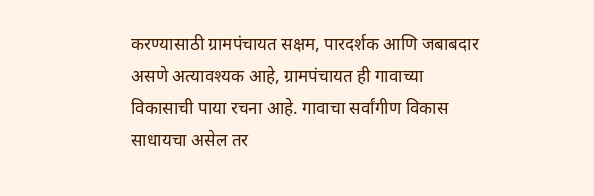करण्यासाठी ग्रामपंचायत सक्षम, पारदर्शक आणि जबाबदार असणे अत्यावश्यक आहे, ग्रामपंचायत ही गावाच्या विकासाची पाया रचना आहे. गावाचा सर्वांगीण विकास साधायचा असेल तर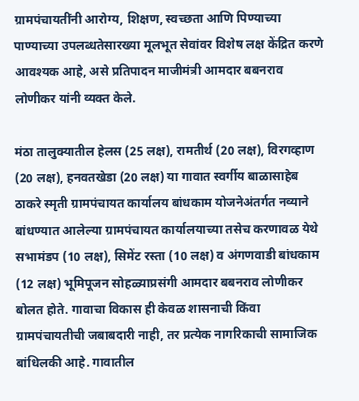ग्रामपंचायतींनी आरोग्य, शिक्षण, स्वच्छता आणि पिण्याच्या पाण्याच्या उपलब्धतेसारख्या मूलभूत सेवांवर विशेष लक्ष केंद्रित करणे आवश्यक आहे, असे प्रतिपादन माजीमंत्री आमदार बबनराव लोणीकर यांनी व्यक्त केले.

मंठा तालुक्यातील हेलस (25 लक्ष), रामतीर्थ (20 लक्ष), विरगव्हाण (20 लक्ष), हनवतखेडा (20 लक्ष) या गावात स्वर्गीय बाळासाहेब ठाकरे स्मृती ग्रामपंचायत कार्यालय बांधकाम योजनेअंतर्गत नव्याने बांधण्यात आलेल्या ग्रामपंचायत कार्यालयाच्या तसेच करणावळ येथे सभामंडप (10 लक्ष), सिमेंट रस्ता (10 लक्ष) व अंगणवाडी बांधकाम (12 लक्ष) भूमिपूजन सोहळ्याप्रसंगी आमदार बबनराव लोणीकर बोलत होते. गावाचा विकास ही केवळ शासनाची किंवा ग्रामपंचायतीची जबाबदारी नाही, तर प्रत्येक नागरिकाची सामाजिक बांधिलकी आहे. गावातील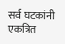सर्व घटकांनी एकत्रित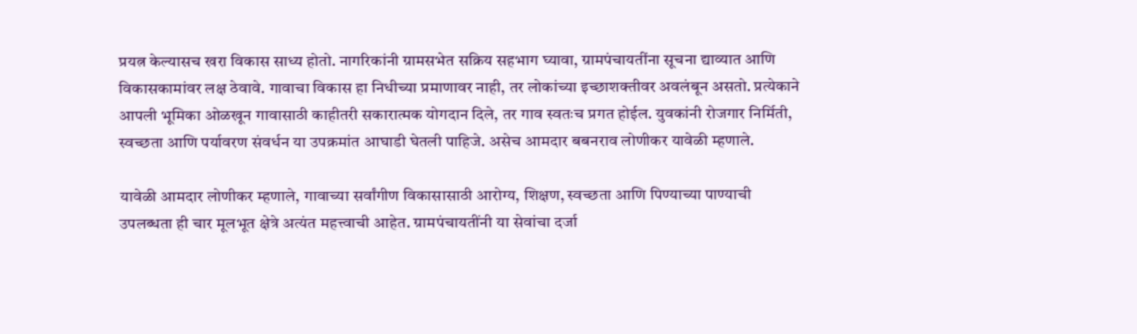प्रयत्न केल्यासच खरा विकास साध्य होतो. नागरिकांनी ग्रामसभेत सक्रिय सहभाग घ्यावा, ग्रामपंचायतींना सूचना द्याव्यात आणि विकासकामांवर लक्ष ठेवावे. गावाचा विकास हा निधीच्या प्रमाणावर नाही, तर लोकांच्या इच्छाशक्तीवर अवलंबून असतो. प्रत्येकाने आपली भूमिका ओळखून गावासाठी काहीतरी सकारात्मक योगदान दिले, तर गाव स्वतःच प्रगत होईल. युवकांनी रोजगार निर्मिती, स्वच्छता आणि पर्यावरण संवर्धन या उपक्रमांत आघाडी घेतली पाहिजे. असेच आमदार बबनराव लोणीकर यावेळी म्हणाले.

यावेळी आमदार लोणीकर म्हणाले, गावाच्या सर्वांगीण विकासासाठी आरोग्य, शिक्षण, स्वच्छता आणि पिण्याच्या पाण्याची उपलब्धता ही चार मूलभूत क्षेत्रे अत्यंत महत्त्वाची आहेत. ग्रामपंचायतींनी या सेवांचा दर्जा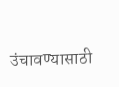उंचावण्यासाठी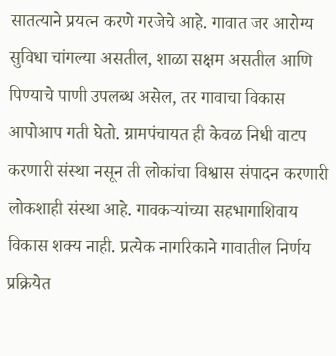सातत्याने प्रयत्न करणे गरजेचे आहे. गावात जर आरोग्य सुविधा चांगल्या असतील, शाळा सक्षम असतील आणि पिण्याचे पाणी उपलब्ध असेल, तर गावाचा विकास आपोआप गती घेतो. ग्रामपंचायत ही केवळ निधी वाटप करणारी संस्था नसून ती लोकांचा विश्वास संपादन करणारी लोकशाही संस्था आहे. गावकऱ्यांच्या सहभागाशिवाय विकास शक्य नाही. प्रत्येक नागरिकाने गावातील निर्णय प्रक्रियेत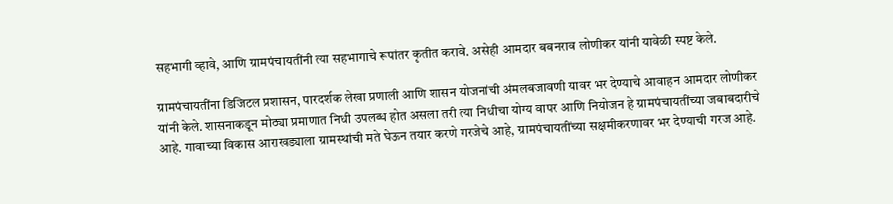सहभागी व्हावे, आणि ग्रामपंचायतींनी त्या सहभागाचे रूपांतर कृतीत करावे. असेही आमदार बबनराव लोणीकर यांनी यावेळी स्पष्ट केले.

ग्रामपंचायतींना डिजिटल प्रशासन, पारदर्शक लेखा प्रणाली आणि शासन योजनांची अंमलबजावणी यावर भर देण्याचे आवाहन आमदार लोणीकर यांनी केले. शासनाकडून मोठ्या प्रमाणात निधी उपलब्ध होत असला तरी त्या निधीचा योग्य वापर आणि नियोजन हे ग्रामपंचायतींच्या जबाबदारीचे आहे. गावाच्या विकास आराखड्याला ग्रामस्थांची मते घेऊन तयार करणे गरजेचे आहे, ग्रामपंचायतींच्या सक्षमीकरणावर भर देण्याची गरज आहे.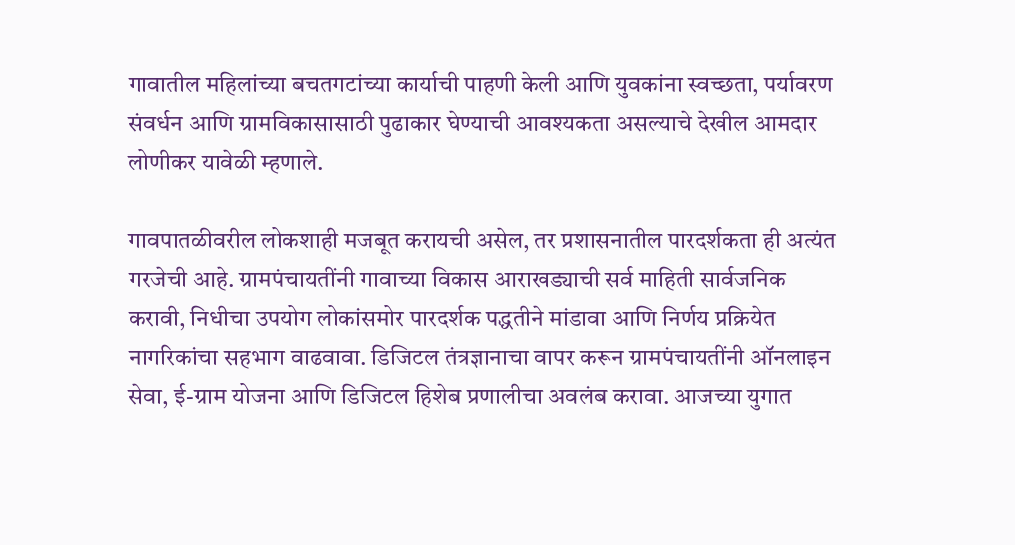गावातील महिलांच्या बचतगटांच्या कार्याची पाहणी केली आणि युवकांना स्वच्छता, पर्यावरण संवर्धन आणि ग्रामविकासासाठी पुढाकार घेण्याची आवश्यकता असल्याचे देखील आमदार लोणीकर यावेळी म्हणाले.

गावपातळीवरील लोकशाही मजबूत करायची असेल, तर प्रशासनातील पारदर्शकता ही अत्यंत गरजेची आहे. ग्रामपंचायतींनी गावाच्या विकास आराखड्याची सर्व माहिती सार्वजनिक करावी, निधीचा उपयोग लोकांसमोर पारदर्शक पद्धतीने मांडावा आणि निर्णय प्रक्रियेत नागरिकांचा सहभाग वाढवावा. डिजिटल तंत्रज्ञानाचा वापर करून ग्रामपंचायतींनी ऑनलाइन सेवा, ई-ग्राम योजना आणि डिजिटल हिशेब प्रणालीचा अवलंब करावा. आजच्या युगात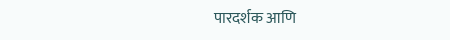पारदर्शक आणि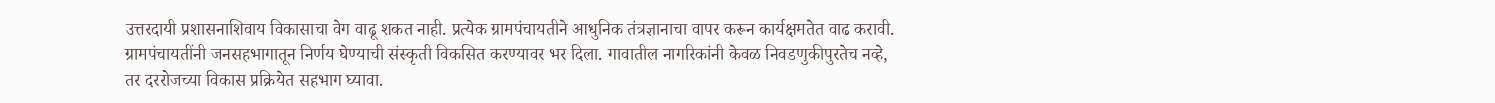उत्तरदायी प्रशासनाशिवाय विकासाचा वेग वाढू शकत नाही. प्रत्येक ग्रामपंचायतीने आधुनिक तंत्रज्ञानाचा वापर करून कार्यक्षमतेत वाढ करावी. ग्रामपंचायतींनी जनसहभागातून निर्णय घेण्याची संस्कृती विकसित करण्यावर भर दिला. गावातील नागरिकांनी केवळ निवडणुकीपुरतेच नव्हे, तर दररोजच्या विकास प्रक्रियेत सहभाग घ्यावा.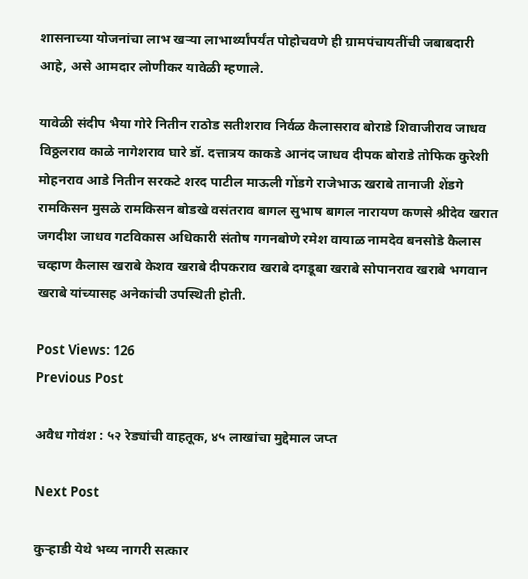शासनाच्या योजनांचा लाभ खऱ्या लाभार्थ्यांपर्यंत पोहोचवणे ही ग्रामपंचायतींची जबाबदारी आहे, असे आमदार लोणीकर यावेळी म्हणाले.

यावेळी संदीप भैया गोरे नितीन राठोड सतीशराव निर्वळ कैलासराव बोराडे शिवाजीराव जाधव विठ्ठलराव काळे नागेशराव घारे डॉ. दत्तात्रय काकडे आनंद जाधव दीपक बोराडे तोफिक कुरेशी मोहनराव आडे नितीन सरकटे शरद पाटील माऊली गोंडगे राजेभाऊ खराबे तानाजी शेंडगे रामकिसन मुसळे रामकिसन बोडखे वसंतराव बागल सुभाष बागल नारायण कणसे श्रीदेव खरात जगदीश जाधव गटविकास अधिकारी संतोष गगनबोणे रमेश वायाळ नामदेव बनसोडे कैलास चव्हाण कैलास खराबे केशव खराबे दीपकराव खराबे दगडूबा खराबे सोपानराव खराबे भगवान खराबे यांच्यासह अनेकांची उपस्थिती होती.

Post Views: 126
Previous Post

अवैध गोवंश : ५२ रेड्यांची वाहतूक, ४५ लाखांचा मुद्देमाल जप्त

Next Post

कुऱ्हाडी येथे भव्य नागरी सत्कार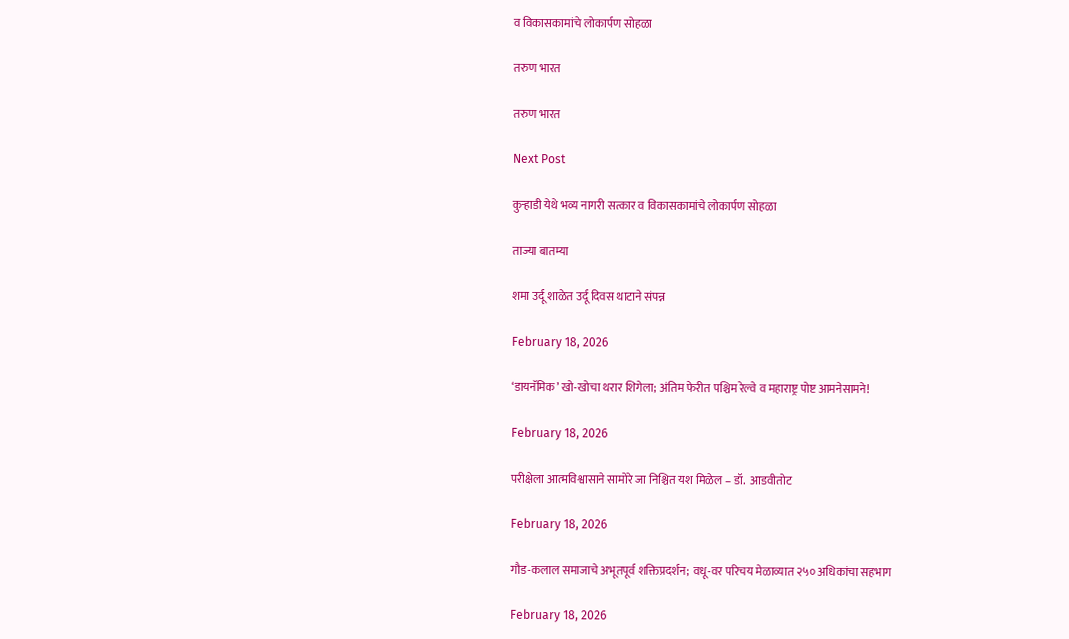व विकासकामांचे लोकार्पण सोहळा

तरुण भारत

तरुण भारत

Next Post

कुऱ्हाडी येथे भव्य नागरी सत्कार व विकासकामांचे लोकार्पण सोहळा

ताज्या बातम्या

शमा उर्दू शाळेत उर्दू दिवस थाटाने संपन्न

February 18, 2026

‘डायनॅमिक’ खो-खोचा थरार शिगेला; अंतिम फेरीत पश्चिम रेल्वे व महाराष्ट्र पोष्ट आमनेसामने!

February 18, 2026

परीक्षेला आत्मविश्वासाने सामोरे जा निश्चित यश मिळेल – डॉ.  आडवीतोट

February 18, 2026

गौड-कलाल समाजाचे अभूतपूर्व शक्तिप्रदर्शन; वधू-वर परिचय मेळाव्यात २५० अधिकांचा सहभाग

February 18, 2026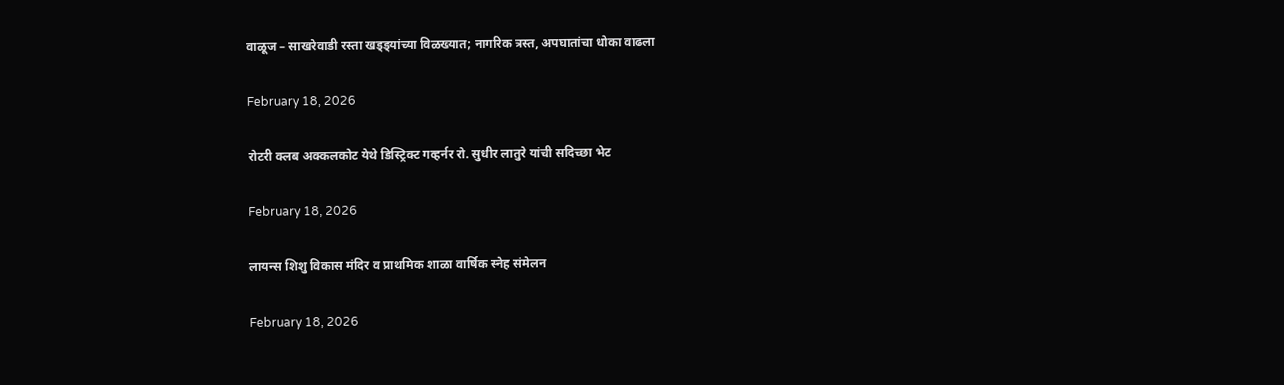वाळूज – साखरेवाडी रस्ता खड्ड्यांच्या विळख्यात; नागरिक त्रस्त, अपघातांचा धोका वाढला

February 18, 2026

रोटरी क्लब अक्कलकोट येथे डिस्ट्रिक्ट गव्हर्नर रो. सुधीर लातुरे यांची सदिच्छा भेट

February 18, 2026

लायन्स शिशु विकास मंदिर व प्राथमिक शाळा वार्षिक स्नेह संमेलन

February 18, 2026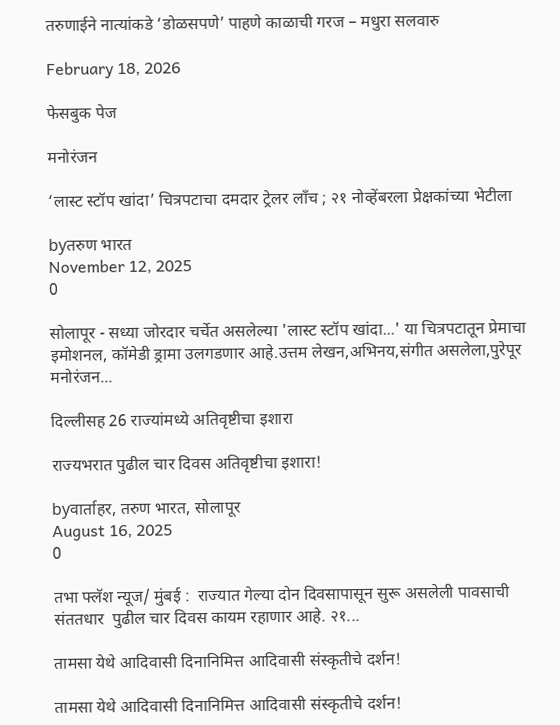तरुणाईने नात्यांकडे ‘डोळसपणे’ पाहणे काळाची गरज – मधुरा सलवारु

February 18, 2026

फेसबुक पेज

मनोरंजन

‘लास्ट स्टॉप खांदा’ चित्रपटाचा दमदार ट्रेलर लाँच ; २१ नोव्हेंबरला प्रेक्षकांच्या भेटीला

byतरुण भारत
November 12, 2025
0

सोलापूर - सध्या जोरदार चर्चेत असलेल्या 'लास्ट स्टॉप खांदा...' या चित्रपटातून प्रेमाचा इमोशनल, कॉमेडी ड्रामा उलगडणार आहे.उत्तम लेखन,अभिनय,संगीत असलेला,पुरेपूर मनोरंजन...

दिल्लीसह 26 राज्यांमध्ये अतिवृष्टीचा इशारा

राज्यभरात पुढील चार दिवस अतिवृष्टीचा इशारा!

byवार्ताहर, तरुण भारत, सोलापूर
August 16, 2025
0

तभा फ्लॅश न्यूज/ मुंबई :  राज्यात गेल्या दोन दिवसापासून सुरू असलेली पावसाची संततधार  पुढील चार दिवस कायम रहाणार आहे. २१...

तामसा येथे आदिवासी दिनानिमित्त आदिवासी संस्कृतीचे दर्शन!

तामसा येथे आदिवासी दिनानिमित्त आदिवासी संस्कृतीचे दर्शन!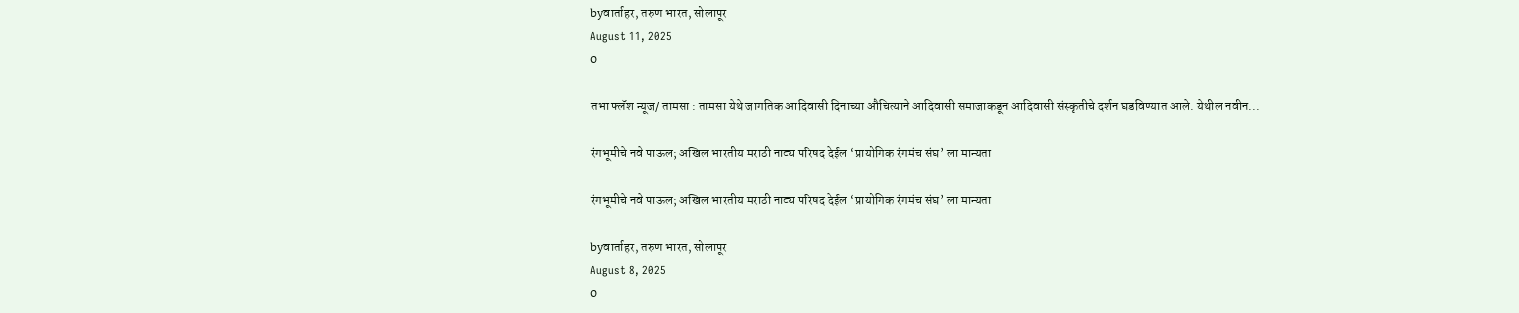byवार्ताहर, तरुण भारत, सोलापूर
August 11, 2025
0

तभा फ्लॅश न्यूज/ तामसा : तामसा येथे जागतिक आदिवासी दिनाच्या औचित्याने आदिवासी समाजाकडून आदिवासी संस्कृतीचे दर्शन घडविण्यात आले. येथील नवीन...

रंगभूमीचे नवे पाऊल; अखिल भारतीय मराठी नाट्य परिषद देईल ‘प्रायोगिक रंगमंच संघ’ ला मान्यता

रंगभूमीचे नवे पाऊल; अखिल भारतीय मराठी नाट्य परिषद देईल ‘प्रायोगिक रंगमंच संघ’ ला मान्यता

byवार्ताहर, तरुण भारत, सोलापूर
August 8, 2025
0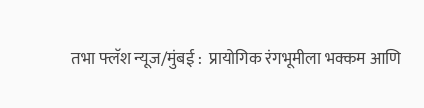तभा फ्लॅश न्यूज/मुंबई :  प्रायोगिक रंगभूमीला भक्कम आणि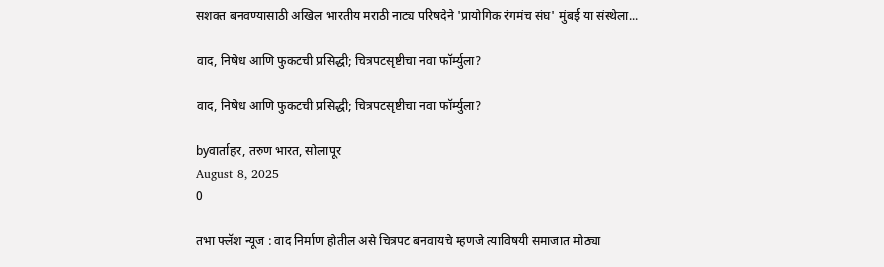सशक्त बनवण्यासाठी अखिल भारतीय मराठी नाट्य परिषदेने 'प्रायोगिक रंगमंच संघ' मुंबई या संस्थेला...

वाद, निषेध आणि फुकटची प्रसिद्धी; चित्रपटसृष्टीचा नवा फॉर्म्युला?

वाद, निषेध आणि फुकटची प्रसिद्धी; चित्रपटसृष्टीचा नवा फॉर्म्युला?

byवार्ताहर, तरुण भारत, सोलापूर
August 8, 2025
0

तभा फ्लॅश न्यूज : वाद निर्माण होतील असे चित्रपट बनवायचे म्हणजे त्याविषयी समाजात मोठ्या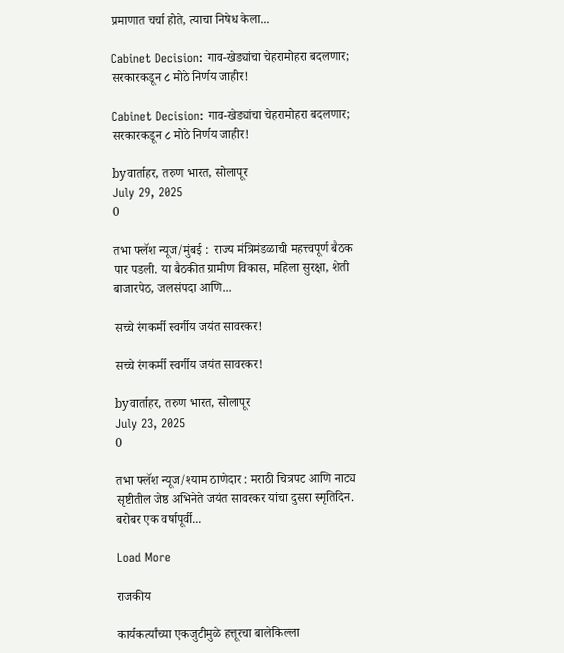प्रमाणात चर्चा होते, त्याचा निषेध केला...

Cabinet Decision: गाव-खेड्यांचा चेहरामोहरा बदलणार; सरकारकडून ८ मोठे निर्णय जाहीर!

Cabinet Decision: गाव-खेड्यांचा चेहरामोहरा बदलणार; सरकारकडून ८ मोठे निर्णय जाहीर!

byवार्ताहर, तरुण भारत, सोलापूर
July 29, 2025
0

तभा फ्लॅश न्यूज/मुंबई :  राज्य मंत्रिमंडळाची महत्त्वपूर्ण बैठक पार पडली. या बैठकीत ग्रामीण विकास, महिला सुरक्षा, शेती बाजारपेठ, जलसंपदा आणि...

सच्चे रंगकर्मी स्वर्गीय जयंत सावरकर!

सच्चे रंगकर्मी स्वर्गीय जयंत सावरकर!

byवार्ताहर, तरुण भारत, सोलापूर
July 23, 2025
0

तभा फ्लॅश न्यूज/श्याम ठाणेदार : मराठी चित्रपट आणि नाट्य सृष्टीतील जेष्ठ अभिनेते जयंत सावरकर यांचा दुसरा स्मृतिदिन. बरोबर एक वर्षापूर्वी...

Load More

राजकीय

कार्यकर्त्यांच्या एकजुटीमुळे हत्तूरचा बालेकिल्ला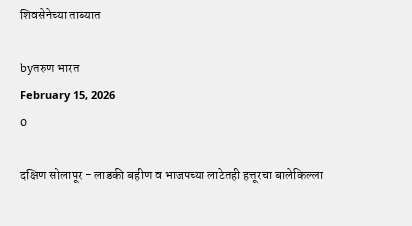शिवसेनेच्या ताब्यात

byतरुण भारत
February 15, 2026
0

दक्षिण सोलापूर - लाडकी बहीण व भाजपच्या लाटेतही हत्तूरचा बालेकिल्ला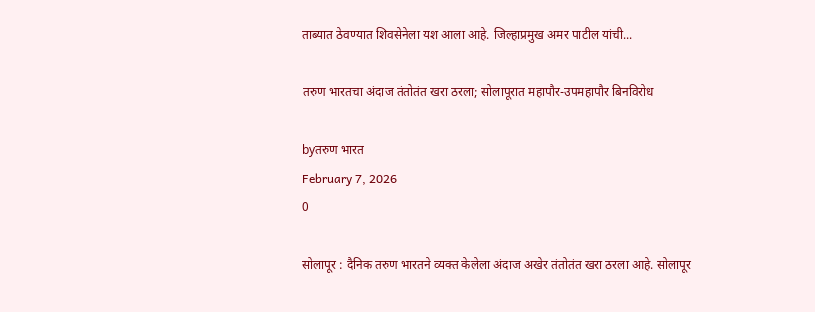ताब्यात ठेवण्यात शिवसेनेला यश आला आहे. जिल्हाप्रमुख अमर पाटील यांची...

तरुण भारतचा अंदाज तंतोतंत खरा ठरला; सोलापूरात महापौर-उपमहापौर बिनविरोध

byतरुण भारत
February 7, 2026
0

सोलापूर : दैनिक तरुण भारतने व्यक्त केलेला अंदाज अखेर तंतोतंत खरा ठरला आहे. सोलापूर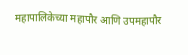महापालिकेच्या महापौर आणि उपमहापौर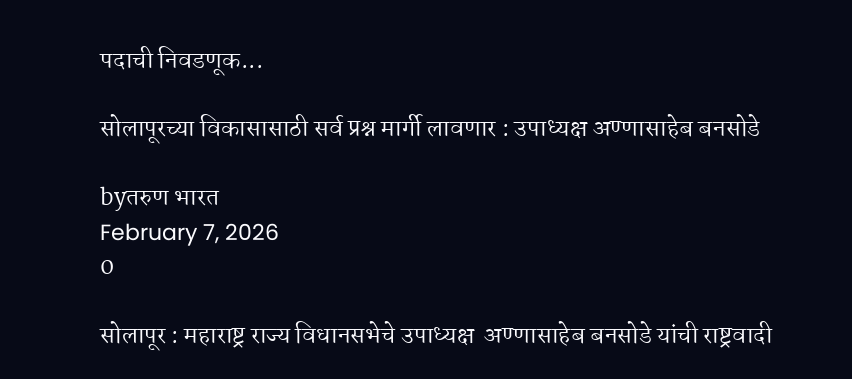पदाची निवडणूक...

सोलापूरच्या विकासासाठी सर्व प्रश्न मार्गी लावणार : उपाध्यक्ष अण्णासाहेब बनसोडे

byतरुण भारत
February 7, 2026
0

सोलापूर : महाराष्ट्र राज्य विधानसभेचे उपाध्यक्ष  अण्णासाहेब बनसोडे यांची राष्ट्रवादी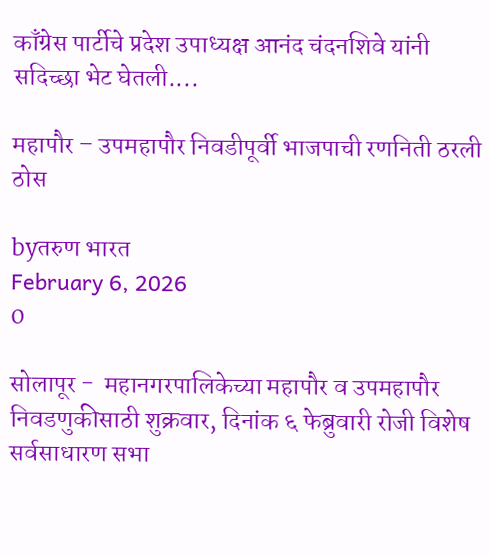काँग्रेस पार्टीचे प्रदेश उपाध्यक्ष आनंद चंदनशिवे यांनी सदिच्छा भेट घेतली....

महापौर – उपमहापौर निवडीपूर्वी भाजपाची रणनिती ठरली ठोस

byतरुण भारत
February 6, 2026
0

सोलापूर -  महानगरपालिकेच्या महापौर व उपमहापौर निवडणुकीसाठी शुक्रवार, दिनांक ६ फेब्रुवारी रोजी विशेष सर्वसाधारण सभा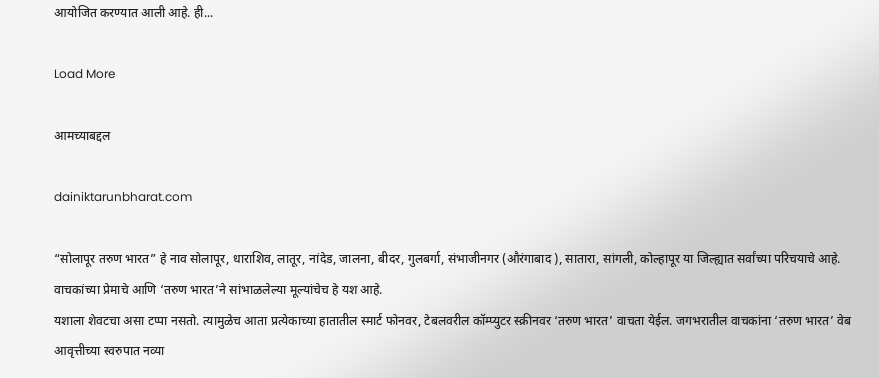आयोजित करण्यात आली आहे. ही...

Load More

आमच्याबद्दल

dainiktarunbharat.com

“सोलापूर तरुण भारत” हे नाव सोलापूर, धाराशिव, लातूर, नांदेड, जालना, बीदर, गुलबर्गा, संभाजीनगर (औरंगाबाद ), सातारा, सांगली, कोल्हापूर या जिल्ह्यात सर्वांच्या परिचयाचे आहे. वाचकांच्या प्रेमाचे आणि ‘तरुण भारत’ने सांभाळलेल्या मूल्यांचेच हे यश आहे.
यशाला शेवटचा असा टप्पा नसतो. त्यामुळेच आता प्रत्येकाच्या हातातील स्मार्ट फोनवर, टेबलवरील कॉम्प्युटर स्क्रीनवर ‘तरुण भारत’ वाचता येईल. जगभरातील वाचकांना ‘तरुण भारत’ वेब आवृत्तीच्या स्वरुपात नव्या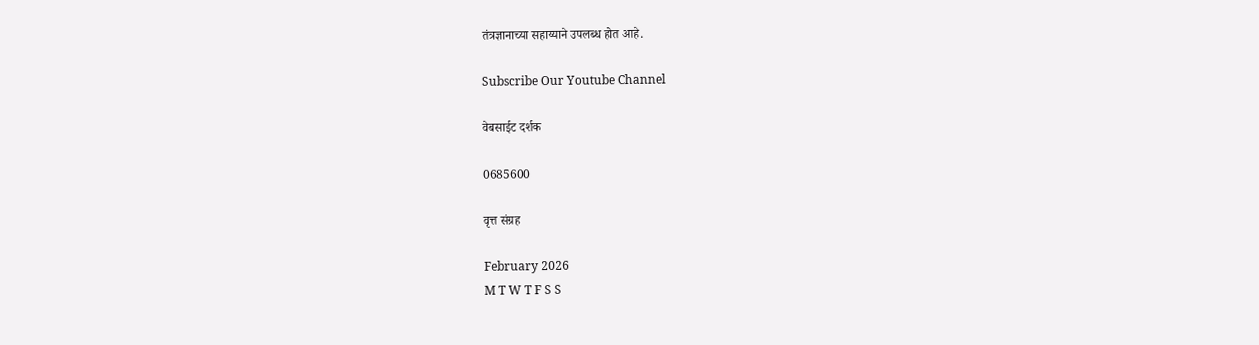तंत्रज्ञानाच्या सहाय्याने उपलब्ध होत आहे.

Subscribe Our Youtube Channel

वेबसाईट दर्शक

0685600

वृत्त संग्रह

February 2026
M T W T F S S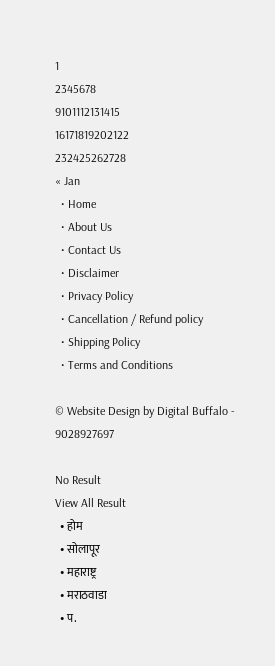1
2345678
9101112131415
16171819202122
232425262728
« Jan
  • Home
  • About Us
  • Contact Us
  • Disclaimer
  • Privacy Policy
  • Cancellation / Refund policy
  • Shipping Policy
  • Terms and Conditions

© Website Design by Digital Buffalo - 9028927697

No Result
View All Result
  • होम
  • सोलापूर
  • महाराष्ट्र
  • मराठवाडा
  • प.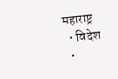महाराष्ट्र
  • विदेश
  •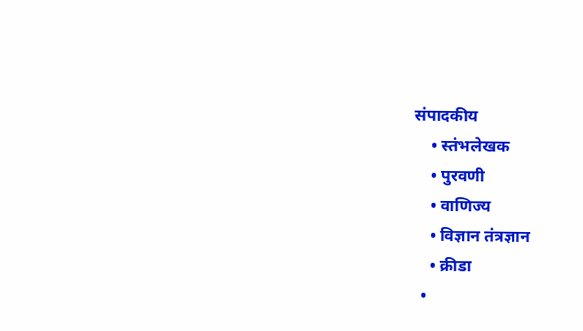संपादकीय
    • स्तंभलेखक
    • पुरवणी
    • वाणिज्य
    • विज्ञान तंत्रज्ञान
    • क्रीडा
  •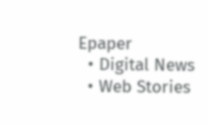Epaper
  • Digital News
  • Web Stories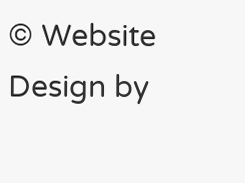© Website Design by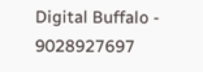Digital Buffalo - 9028927697